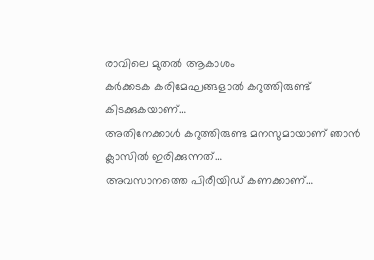രാവിലെ മുതൽ ആകാശം
കർക്കടക കരിമേഘങ്ങളാൽ കറുത്തിരുണ്ട് കിടക്കുകയാണ്…
അതിനേക്കാൾ കറുത്തിരുണ്ട മനസുമായാണ് ഞാൻ ക്ലാസിൽ ഇരിക്കുന്നത്…
അവസാനത്തെ പിരീയിഡ് കണക്കാണ്…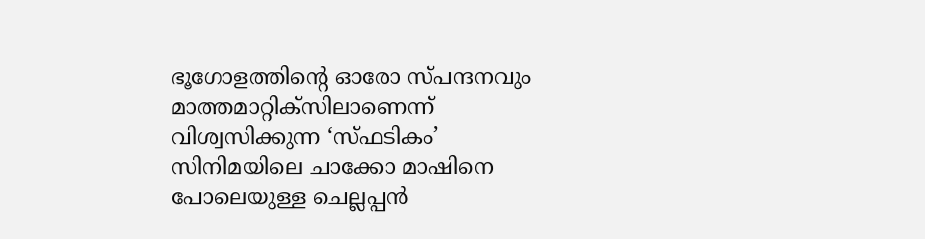ഭൂഗോളത്തിന്റെ ഓരോ സ്പന്ദനവും മാത്തമാറ്റിക്സിലാണെന്ന് വിശ്വസിക്കുന്ന ‘സ്ഫടികം’ സിനിമയിലെ ചാക്കോ മാഷിനെ പോലെയുള്ള ചെല്ലപ്പൻ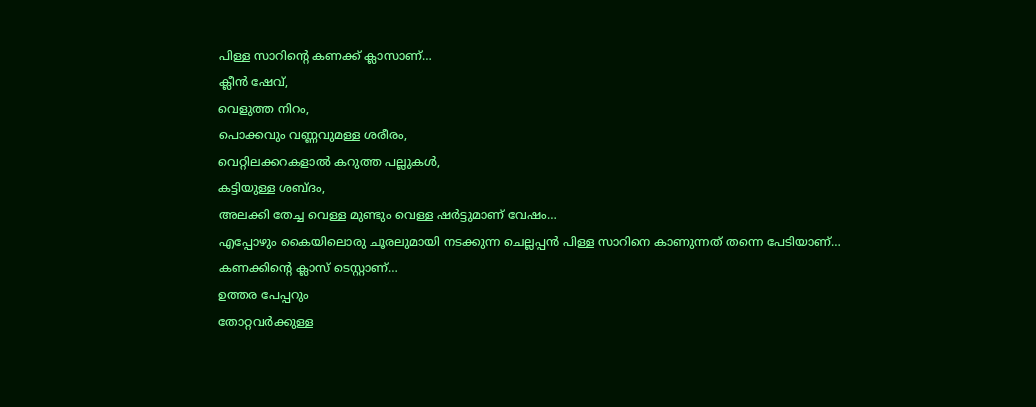പിള്ള സാറിന്റെ കണക്ക് ക്ലാസാണ്…
ക്ലീൻ ഷേവ്,
വെളുത്ത നിറം,
പൊക്കവും വണ്ണവുമള്ള ശരീരം,
വെറ്റിലക്കറകളാൽ കറുത്ത പല്ലുകൾ,
കട്ടിയുള്ള ശബ്ദം,
അലക്കി തേച്ച വെള്ള മുണ്ടും വെള്ള ഷർട്ടുമാണ് വേഷം…
എപ്പോഴും കൈയിലൊരു ചൂരലുമായി നടക്കുന്ന ചെല്ലപ്പൻ പിള്ള സാറിനെ കാണുന്നത് തന്നെ പേടിയാണ്…
കണക്കിന്റെ ക്ലാസ് ടെസ്റ്റാണ്…
ഉത്തര പേപ്പറും
തോറ്റവർക്കുള്ള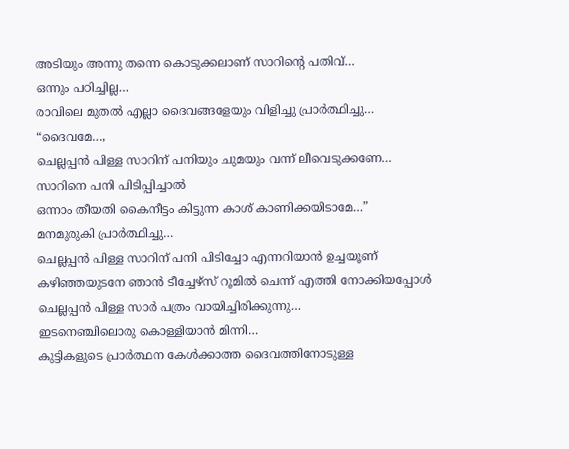അടിയും അന്നു തന്നെ കൊടുക്കലാണ് സാറിന്റെ പതിവ്…
ഒന്നും പഠിച്ചില്ല…
രാവിലെ മുതൽ എല്ലാ ദൈവങ്ങളേയും വിളിച്ചു പ്രാർത്ഥിച്ചു…
“ദൈവമേ…,
ചെല്ലപ്പൻ പിള്ള സാറിന് പനിയും ചുമയും വന്ന് ലീവെടുക്കണേ…
സാറിനെ പനി പിടിപ്പിച്ചാൽ
ഒന്നാം തീയതി കൈനീട്ടം കിട്ടുന്ന കാശ് കാണിക്കയിടാമേ…”
മനമുരുകി പ്രാർത്ഥിച്ചു…
ചെല്ലപ്പൻ പിള്ള സാറിന് പനി പിടിച്ചോ എന്നറിയാൻ ഉച്ചയൂണ് കഴിഞ്ഞയുടനേ ഞാൻ ടീച്ചേഴ്സ് റൂമിൽ ചെന്ന് എത്തി നോക്കിയപ്പോൾ
ചെല്ലപ്പൻ പിള്ള സാർ പത്രം വായിച്ചിരിക്കുന്നു…
ഇടനെഞ്ചിലൊരു കൊള്ളിയാൻ മിന്നി…
കുട്ടികളുടെ പ്രാർത്ഥന കേൾക്കാത്ത ദൈവത്തിനോടുള്ള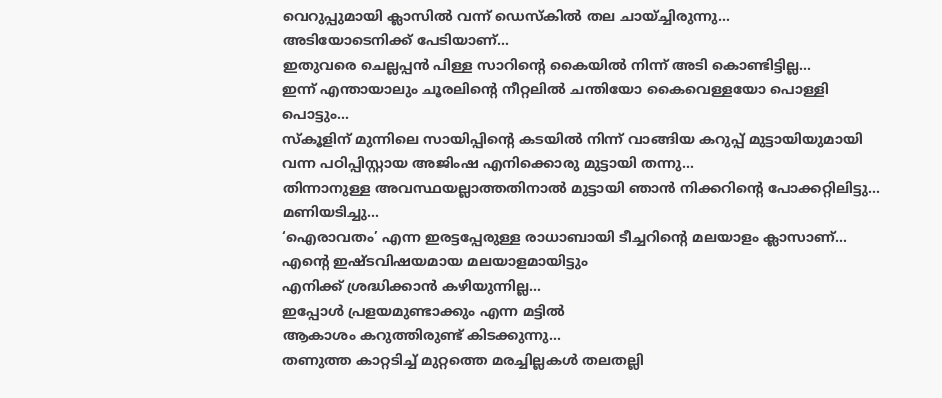വെറുപ്പുമായി ക്ലാസിൽ വന്ന് ഡെസ്കിൽ തല ചായ്ച്ചിരുന്നു…
അടിയോടെനിക്ക് പേടിയാണ്…
ഇതുവരെ ചെല്ലപ്പൻ പിള്ള സാറിന്റെ കൈയിൽ നിന്ന് അടി കൊണ്ടിട്ടില്ല…
ഇന്ന് എന്തായാലും ചൂരലിന്റെ നീറ്റലിൽ ചന്തിയോ കൈവെള്ളയോ പൊള്ളി പൊട്ടും…
സ്കൂളിന് മുന്നിലെ സായിപ്പിന്റെ കടയിൽ നിന്ന് വാങ്ങിയ കറുപ്പ് മുട്ടായിയുമായി വന്ന പഠിപ്പിസ്റ്റായ അജിംഷ എനിക്കൊരു മുട്ടായി തന്നു…
തിന്നാനുള്ള അവസ്ഥയല്ലാത്തതിനാൽ മുട്ടായി ഞാൻ നിക്കറിന്റെ പോക്കറ്റിലിട്ടു…
മണിയടിച്ചു…
‘ഐരാവതം’ എന്ന ഇരട്ടപ്പേരുള്ള രാധാബായി ടീച്ചറിന്റെ മലയാളം ക്ലാസാണ്…
എന്റെ ഇഷ്ടവിഷയമായ മലയാളമായിട്ടും
എനിക്ക് ശ്രദ്ധിക്കാൻ കഴിയുന്നില്ല…
ഇപ്പോൾ പ്രളയമുണ്ടാക്കും എന്ന മട്ടിൽ
ആകാശം കറുത്തിരുണ്ട് കിടക്കുന്നു…
തണുത്ത കാറ്റടിച്ച് മുറ്റത്തെ മരച്ചില്ലകൾ തലതല്ലി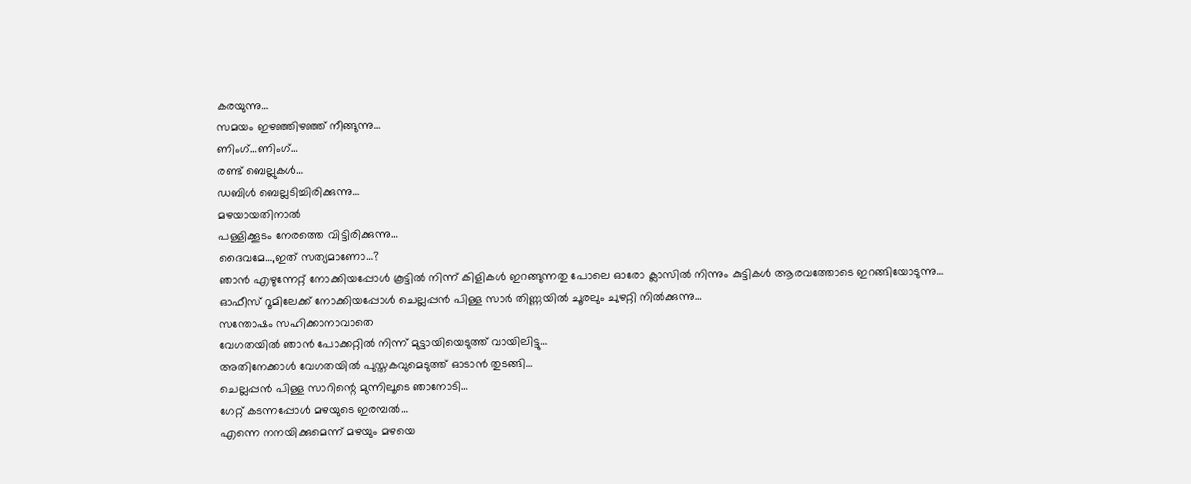കരയുന്നു…
സമയം ഇഴഞ്ഞിഴഞ്ഞ് നീങ്ങുന്നു…
ണിംഗ്…ണിംഗ്…
രണ്ട് ബെല്ലുകൾ…
ഡബിൾ ബെല്ലടിച്ചിരിക്കുന്നു…
മഴയായതിനാൽ
പള്ളിക്കൂടം നേരത്തെ വിട്ടിരിക്കുന്നു…
ദൈവമേ…,ഇത് സത്യമാണോ…?
ഞാൻ എഴുന്നേറ്റ് നോക്കിയപ്പോൾ കൂട്ടിൽ നിന്ന് കിളികൾ ഇറങ്ങുന്നതു പോലെ ഓരോ ക്ലാസിൽ നിന്നും കുട്ടികൾ ആരവത്തോടെ ഇറങ്ങിയോടുന്നു…
ഓഫീസ് റൂമിലേക്ക് നോക്കിയപ്പോൾ ചെല്ലപ്പൻ പിള്ള സാർ തിണ്ണയിൽ ചൂരലും ചുഴറ്റി നിൽക്കുന്നു…
സന്തോഷം സഹിക്കാനാവാതെ
വേഗതയിൽ ഞാൻ പോക്കറ്റിൽ നിന്ന് മുട്ടായിയെടുത്ത് വായിലിട്ടു…
അതിനേക്കാൾ വേഗതയിൽ പുസ്തകവുമെടുത്ത് ഓടാൻ തുടങ്ങി…
ചെല്ലപ്പൻ പിള്ള സാറിന്റെ മുന്നിലൂടെ ഞാനോടി…
ഗേറ്റ് കടന്നപ്പോൾ മഴയുടെ ഇരമ്പൽ…
എന്നെ നനയിക്കുമെന്ന് മഴയും മഴയെ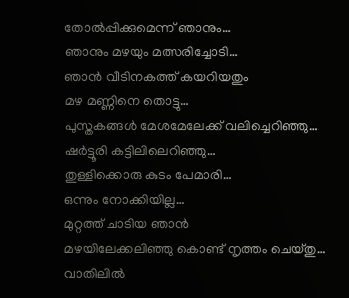തോൽപ്പിക്കുമെന്ന് ഞാനും…
ഞാനും മഴയും മത്സരിച്ചോടി…
ഞാൻ വീടിനകത്ത് കയറിയതും
മഴ മണ്ണിനെ തൊട്ടു…
പുസ്തകങ്ങൾ മേശമേലേക്ക് വലിച്ചെറിഞ്ഞു…
ഷർട്ടൂരി കട്ടിലിലെറിഞ്ഞു…
തുള്ളിക്കൊരു കുടം പേമാരി…
ഒന്നും നോക്കിയില്ല…
മുറ്റത്ത് ചാടിയ ഞാൻ
മഴയിലേക്കലിഞ്ഞു കൊണ്ട് നൃത്തം ചെയ്തു…
വാതിലിൽ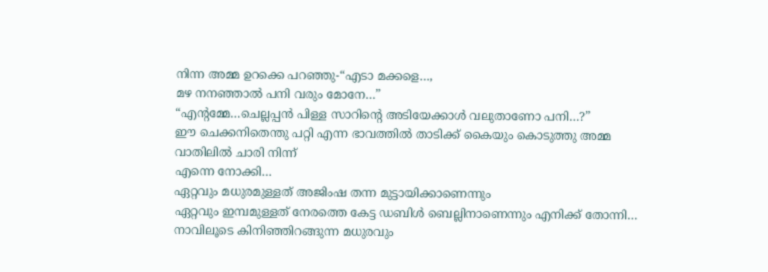നിന്ന അമ്മ ഉറക്കെ പറഞ്ഞു-“എടാ മക്കളെ…,
മഴ നനഞ്ഞാൽ പനി വരും മോനേ…”
“എന്റമ്മേ…ചെല്ലപ്പൻ പിള്ള സാറിന്റെ അടിയേക്കാൾ വലുതാണോ പനി…?”
ഈ ചെക്കനിതെന്തു പറ്റി എന്ന ഭാവത്തിൽ താടിക്ക് കൈയും കൊടുത്തു അമ്മ
വാതിലിൽ ചാരി നിന്ന്
എന്നെ നോക്കി…
ഏറ്റവും മധുരമുള്ളത് അജിംഷ തന്ന മുട്ടായിക്കാണെന്നും
ഏറ്റവും ഇമ്പമുള്ളത് നേരത്തെ കേട്ട ഡബിൾ ബെല്ലിനാണെന്നും എനിക്ക് തോന്നി…
നാവിലൂടെ കിനിഞ്ഞിറങ്ങുന്ന മധുരവും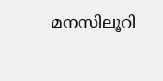മനസിലൂറി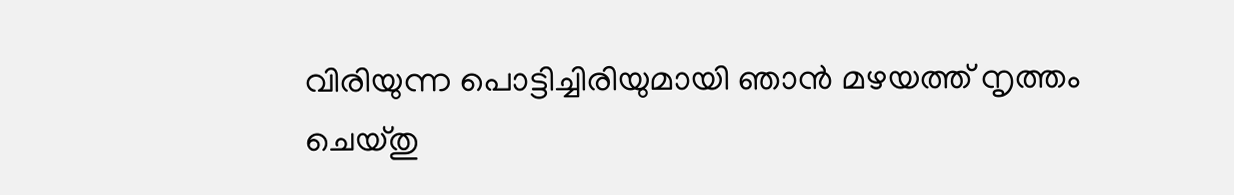വിരിയുന്ന പൊട്ടിച്ചിരിയുമായി ഞാൻ മഴയത്ത് നൃത്തം ചെയ്തു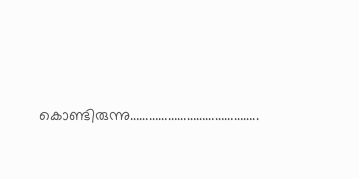കൊണ്ടിരുന്നു…………………………………..